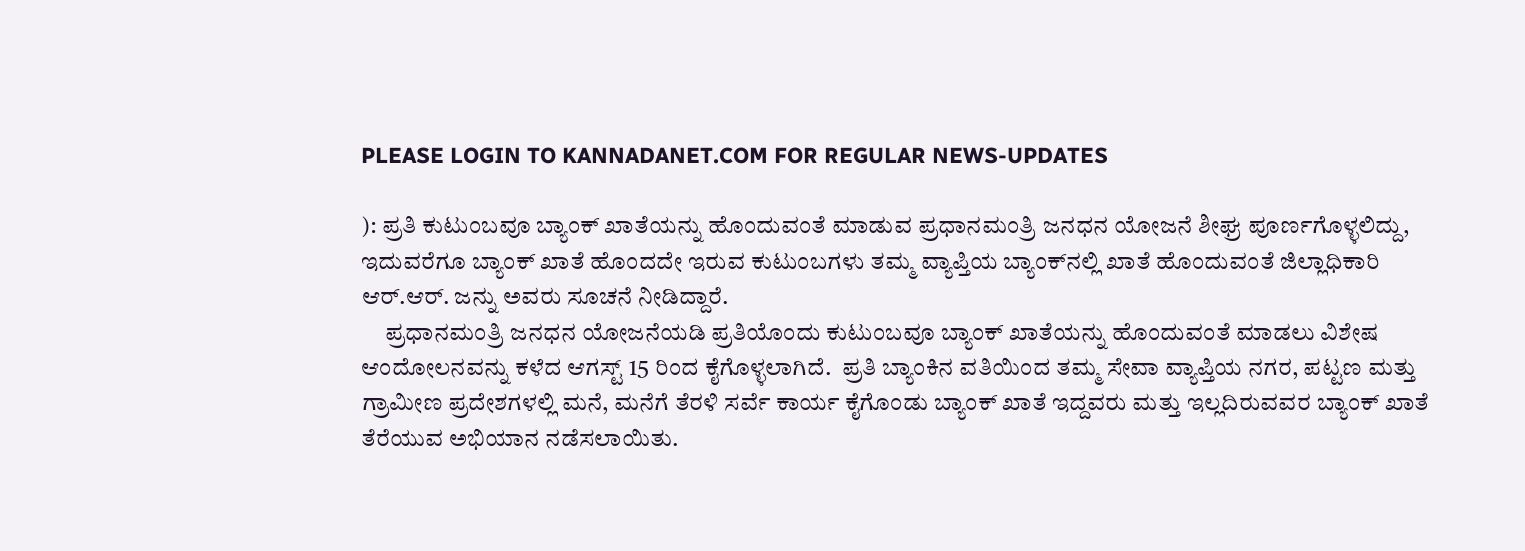PLEASE LOGIN TO KANNADANET.COM FOR REGULAR NEWS-UPDATES

): ಪ್ರತಿ ಕುಟುಂಬವೂ ಬ್ಯಾಂಕ್ ಖಾತೆಯನ್ನು ಹೊಂದುವಂತೆ ಮಾಡುವ ಪ್ರಧಾನಮಂತ್ರಿ ಜನಧನ ಯೋಜನೆ ಶೀಘ್ರ ಪೂರ್ಣಗೊಳ್ಳಲಿದ್ದು, ಇದುವರೆಗೂ ಬ್ಯಾಂಕ್ ಖಾತೆ ಹೊಂದದೇ ಇರುವ ಕುಟುಂಬಗಳು ತಮ್ಮ ವ್ಯಾಪ್ತಿಯ ಬ್ಯಾಂಕ್‍ನಲ್ಲಿ ಖಾತೆ ಹೊಂದುವಂತೆ ಜಿಲ್ಲಾಧಿಕಾರಿ ಆರ್.ಆರ್. ಜನ್ನು ಅವರು ಸೂಚನೆ ನೀಡಿದ್ದಾರೆ.
     ಪ್ರಧಾನಮಂತ್ರಿ ಜನಧನ ಯೋಜನೆಯಡಿ ಪ್ರತಿಯೊಂದು ಕುಟುಂಬವೂ ಬ್ಯಾಂಕ್ ಖಾತೆಯನ್ನು ಹೊಂದುವಂತೆ ಮಾಡಲು ವಿಶೇಷ ಆಂದೋಲನವನ್ನು ಕಳೆದ ಆಗಸ್ಟ್ 15 ರಿಂದ ಕೈಗೊಳ್ಳಲಾಗಿದೆ.  ಪ್ರತಿ ಬ್ಯಾಂಕಿನ ವತಿಯಿಂದ ತಮ್ಮ ಸೇವಾ ವ್ಯಾಪ್ತಿಯ ನಗರ, ಪಟ್ಟಣ ಮತ್ತು ಗ್ರಾಮೀಣ ಪ್ರದೇಶಗಳಲ್ಲಿ ಮನೆ, ಮನೆಗೆ ತೆರಳಿ ಸರ್ವೆ ಕಾರ್ಯ ಕೈಗೊಂಡು ಬ್ಯಾಂಕ್ ಖಾತೆ ಇದ್ದವರು ಮತ್ತು ಇಲ್ಲದಿರುವವರ ಬ್ಯಾಂಕ್ ಖಾತೆ ತೆರೆಯುವ ಅಭಿಯಾನ ನಡೆಸಲಾಯಿತು.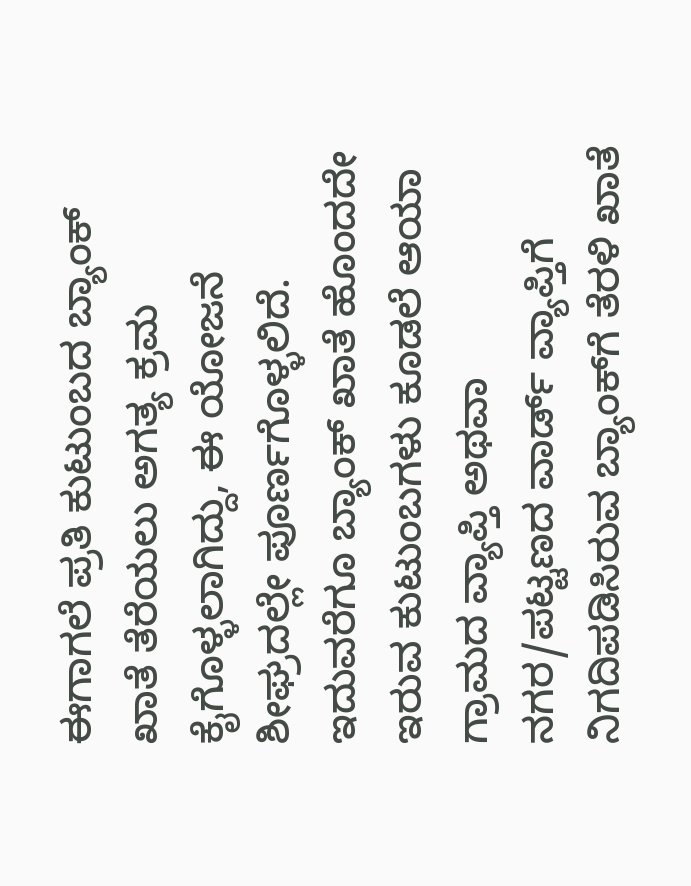ಈಗಾಗಲೆ ಪ್ರತಿ ಕುಟುಂಬದ ಬ್ಯಾಂಕ್ ಖಾತೆ ತೆರೆಯಲು ಅಗತ್ಯ ಕ್ರಮ ಕೈಗೊಳ್ಳಲಾಗಿದ್ದು, ಈ ಯೋಜನೆ ಶೀಘ್ರದಲ್ಲೇ ಪೂರ್ಣಗೊಳ್ಳಲಿದೆ.  ಇದುವರೆಗೂ ಬ್ಯಾಂಕ್ ಖಾತೆ ಹೊಂದದೇ ಇರುವ ಕುಟುಂಬಗಳು ಕೂಡಲೆ ಆಯಾ ಗ್ರಾಮದ ವ್ಯಾಪ್ತಿ ಅಥವಾ ನಗರ/ಪಟ್ಟಣದ ವಾರ್ಡ್ ವ್ಯಾಪ್ತಿಗೆ ನಿಗದಿಪಡಿಸಿರುವ ಬ್ಯಾಂಕ್‍ಗೆ ತೆರಳಿ ಖಾತೆ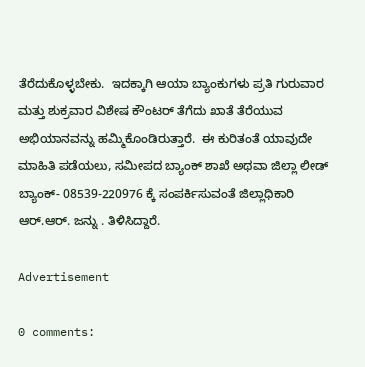ತೆರೆದುಕೊಳ್ಳಬೇಕು.  ಇದಕ್ಕಾಗಿ ಆಯಾ ಬ್ಯಾಂಕುಗಳು ಪ್ರತಿ ಗುರುವಾರ ಮತ್ತು ಶುಕ್ರವಾರ ವಿಶೇಷ ಕೌಂಟರ್ ತೆಗೆದು ಖಾತೆ ತೆರೆಯುವ ಅಭಿಯಾನವನ್ನು ಹಮ್ಮಿಕೊಂಡಿರುತ್ತಾರೆ.  ಈ ಕುರಿತಂತೆ ಯಾವುದೇ ಮಾಹಿತಿ ಪಡೆಯಲು, ಸಮೀಪದ ಬ್ಯಾಂಕ್ ಶಾಖೆ ಅಥವಾ ಜಿಲ್ಲಾ ಲೀಡ್ ಬ್ಯಾಂಕ್- 08539-220976 ಕ್ಕೆ ಸಂಪರ್ಕಿಸುವಂತೆ ಜಿಲ್ಲಾಧಿಕಾರಿ ಆರ್.ಆರ್. ಜನ್ನು . ತಿಳಿಸಿದ್ದಾರೆ.

Advertisement

0 comments: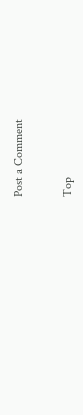Post a Comment


Top